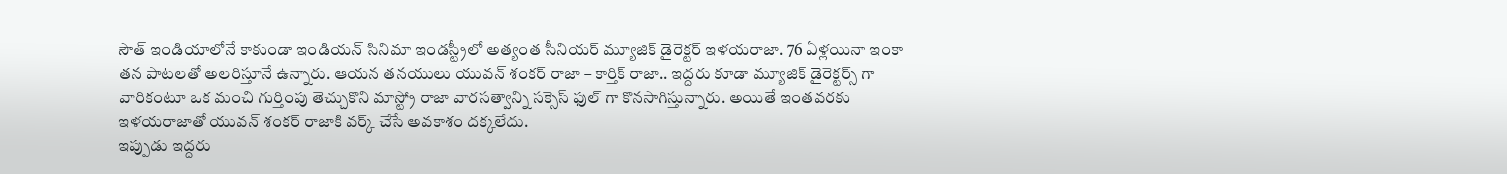సౌత్ ఇండియాలోనే కాకుండా ఇండియన్ సినిమా ఇండస్ట్రీలో అత్యంత సీనియర్ మ్యూజిక్ డైరెక్టర్ ఇళయరాజా. 76 ఏళ్లయినా ఇంకా తన పాటలతో అలరిస్తూనే ఉన్నారు. ఆయన తనయులు యువన్ శంకర్ రాజా – కార్తిక్ రాజా.. ఇద్దరు కూడా మ్యూజిక్ డైరెక్టర్స్ గా వారికంటూ ఒక మంచి గుర్తింపు తెచ్చుకొని మాస్ట్రో రాజా వారసత్వాన్ని సక్సెస్ ఫుల్ గా కొనసాగిస్తున్నారు. అయితే ఇంతవరకు ఇళయరాజాతో యువన్ శంకర్ రాజాకి వర్క్ చేసే అవకాశం దక్కలేదు.
ఇప్పుడు ఇద్దరు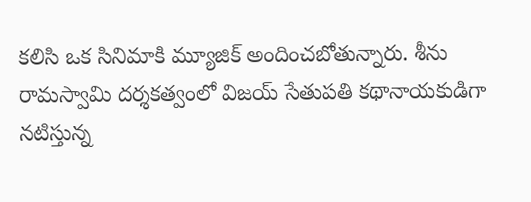కలిసి ఒక సినిమాకి మ్యూజిక్ అందించబోతున్నారు. శీను రామస్వామి దర్శకత్వంలో విజయ్ సేతుపతి కథానాయకుడిగా నటిస్తున్న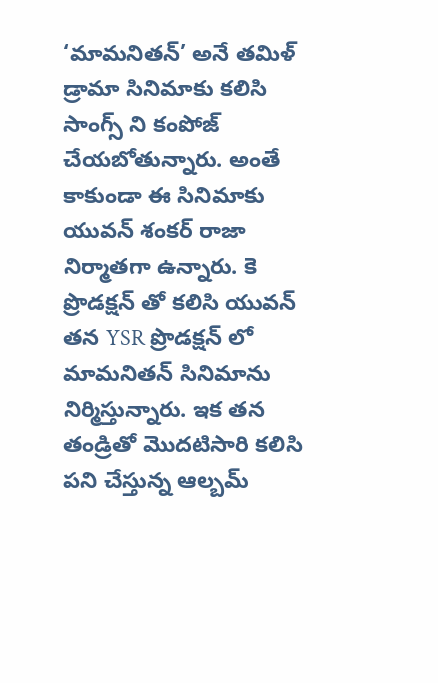‘మామనితన్’ అనే తమిళ్ డ్రామా సినిమాకు కలిసి సాంగ్స్ ని కంపోజ్ చేయబోతున్నారు. అంతే కాకుండా ఈ సినిమాకు యువన్ శంకర్ రాజా నిర్మాతగా ఉన్నారు. కె ప్రొడక్షన్ తో కలిసి యువన్ తన YSR ప్రొడక్షన్ లో మామనితన్ సినిమాను నిర్మిస్తున్నారు. ఇక తన తండ్రితో మొదటిసారి కలిసి పని చేస్తున్న ఆల్బమ్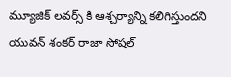మ్యూజిక్ లవర్స్ కి ఆశ్చర్యాన్ని కలిగిస్తుందని యువన్ శంకర్ రాజా సోషల్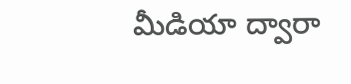మీడియా ద్వారా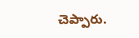చెప్పారు.